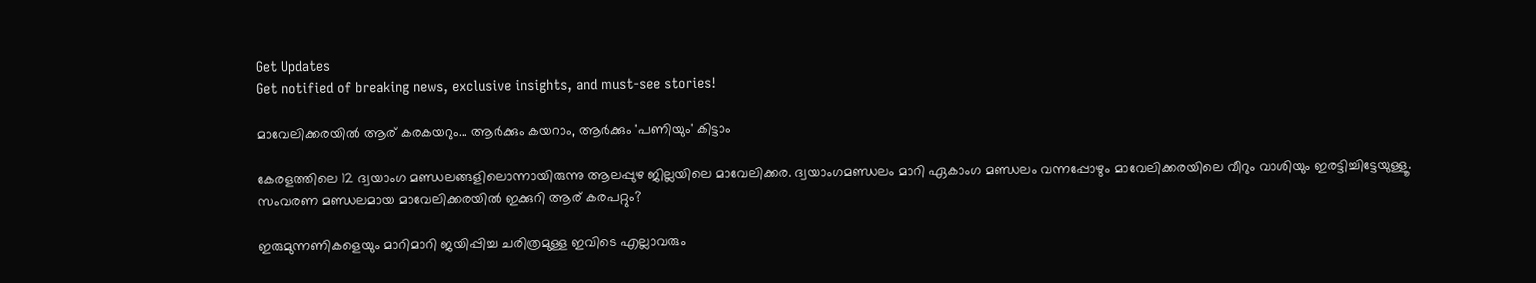Get Updates
Get notified of breaking news, exclusive insights, and must-see stories!

മാവേലിക്കരയില്‍ ആര് കരകയറും... ആര്‍ക്കും കയറാം, ആര്‍ക്കും 'പണിയും' കിട്ടാം

കേരളത്തിലെ 12 ദ്വയാംഗ മണ്ഡലങ്ങളിലൊന്നായിരുന്നു ആലപ്പുഴ ജില്ലയിലെ മാവേലിക്കര. ദ്വയാംഗമണ്ഡലം മാറി ഏകാംഗ മണ്ഡലം വന്നപ്പോഴും മാവേലിക്കരയിലെ വീറും വാശിയും ഇരട്ടിച്ചിട്ടേയുള്ളൂ. സംവരണ മണ്ഡലമായ മാവേലിക്കരയില്‍ ഇക്കുറി ആര് കരപറ്റും?

ഇരുമുന്നണികളെയും മാറിമാറി ജയിപ്പിച്ച ചരിത്രമുള്ള ഇവിടെ എല്ലാവരും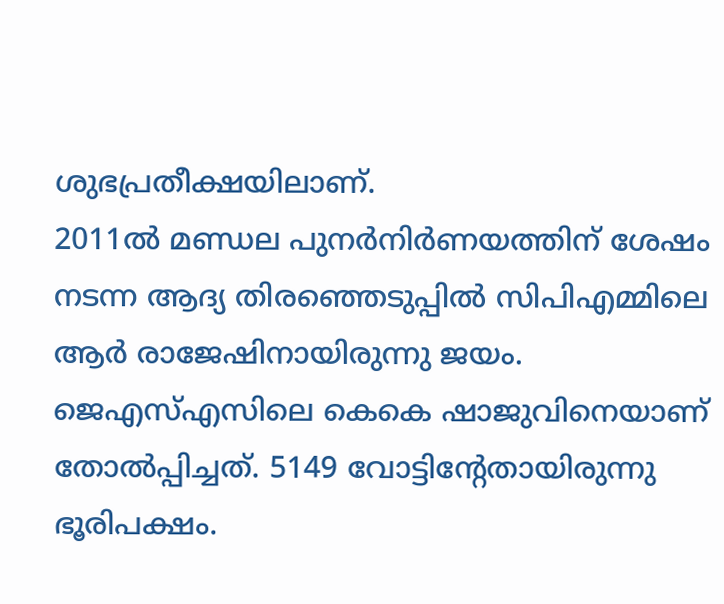ശുഭപ്രതീക്ഷയിലാണ്.
2011ല്‍ മണ്ഡല പുനര്‍നിര്‍ണയത്തിന് ശേഷം നടന്ന ആദ്യ തിരഞ്ഞെടുപ്പില്‍ സിപിഎമ്മിലെ ആര്‍ രാജേഷിനായിരുന്നു ജയം. ജെഎസ്എസിലെ കെകെ ഷാജുവിനെയാണ് തോല്‍പ്പിച്ചത്. 5149 വോട്ടിന്റേതായിരുന്നു ഭൂരിപക്ഷം.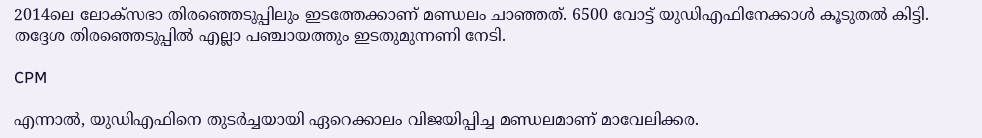2014ലെ ലോക്‌സഭാ തിരഞ്ഞെടുപ്പിലും ഇടത്തേക്കാണ് മണ്ഡലം ചാഞ്ഞത്. 6500 വോട്ട് യുഡിഎഫിനേക്കാള്‍ കൂടുതല്‍ കിട്ടി. തദ്ദേശ തിരഞ്ഞെടുപ്പില്‍ എല്ലാ പഞ്ചായത്തും ഇടതുമുന്നണി നേടി.

CPM

എന്നാല്‍, യുഡിഎഫിനെ തുടര്‍ച്ചയായി ഏറെക്കാലം വിജയിപ്പിച്ച മണ്ഡലമാണ് മാവേലിക്കര.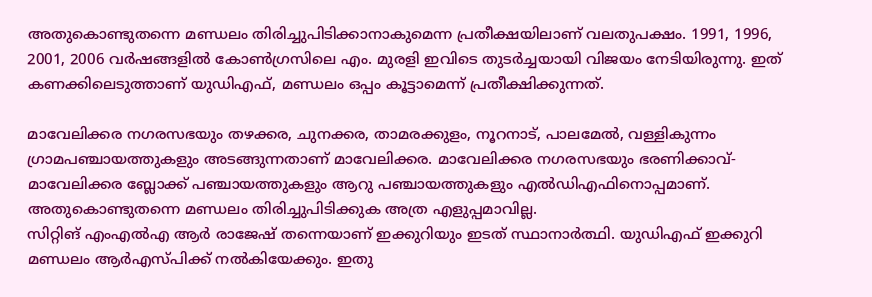അതുകൊണ്ടുതന്നെ മണ്ഡലം തിരിച്ചുപിടിക്കാനാകുമെന്ന പ്രതീക്ഷയിലാണ് വലതുപക്ഷം. 1991, 1996, 2001, 2006 വര്‍ഷങ്ങളില്‍ കോണ്‍ഗ്രസിലെ എം. മുരളി ഇവിടെ തുടര്‍ച്ചയായി വിജയം നേടിയിരുന്നു. ഇത് കണക്കിലെടുത്താണ് യുഡിഎഫ്, മണ്ഡലം ഒപ്പം കൂട്ടാമെന്ന് പ്രതീക്ഷിക്കുന്നത്.

മാവേലിക്കര നഗരസഭയും തഴക്കര, ചുനക്കര, താമരക്കുളം, നൂറനാട്, പാലമേല്‍, വള്ളികുന്നം ഗ്രാമപഞ്ചായത്തുകളും അടങ്ങുന്നതാണ് മാവേലിക്കര. മാവേലിക്കര നഗരസഭയും ഭരണിക്കാവ്-മാവേലിക്കര ബ്ലോക്ക് പഞ്ചായത്തുകളും ആറു പഞ്ചായത്തുകളും എല്‍ഡിഎഫിനൊപ്പമാണ്. അതുകൊണ്ടുതന്നെ മണ്ഡലം തിരിച്ചുപിടിക്കുക അത്ര എളുപ്പമാവില്ല.
സിറ്റിങ് എംഎല്‍എ ആര്‍ രാജേഷ് തന്നെയാണ് ഇക്കുറിയും ഇടത് സ്ഥാനാര്‍ത്ഥി. യുഡിഎഫ് ഇക്കുറി മണ്ഡലം ആര്‍എസ്പിക്ക് നല്‍കിയേക്കും. ഇതു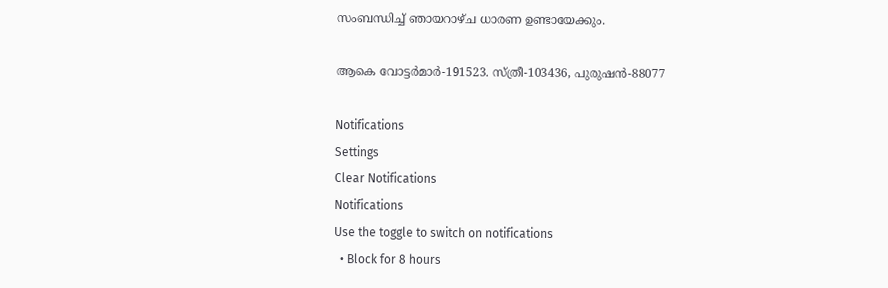സംബന്ധിച്ച് ഞായറാഴ്ച ധാരണ ഉണ്ടായേക്കും.

ആകെ വോട്ടര്‍മാര്‍-191523. സ്ത്രീ-103436, പുരുഷന്‍-88077

Notifications
Settings
Clear Notifications
Notifications
Use the toggle to switch on notifications
  • Block for 8 hours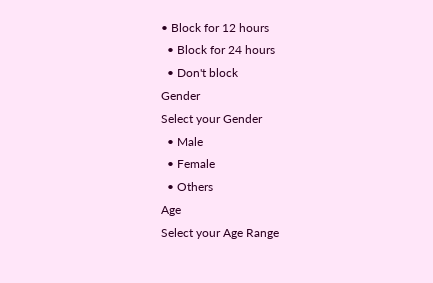• Block for 12 hours
  • Block for 24 hours
  • Don't block
Gender
Select your Gender
  • Male
  • Female
  • Others
Age
Select your Age Range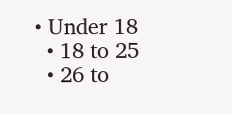• Under 18
  • 18 to 25
  • 26 to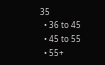35
  • 36 to 45
  • 45 to 55
  • 55+